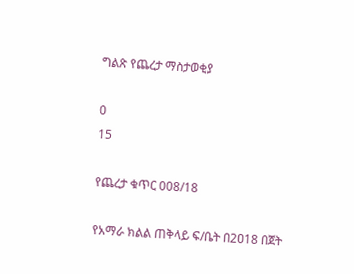ግልጽ የጨረታ ማስታወቂያ

0
15

የጨረታ ቁጥር 008/18

የአማራ ክልል ጠቅላይ ፍ/ቤት በ2ዐ18 በጀት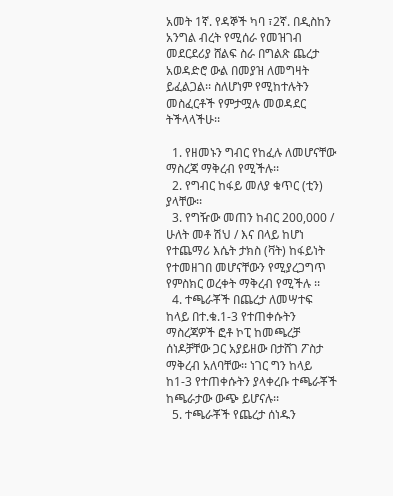አመት 1ኛ. የዳኞች ካባ ፣2ኛ. በዲስከን አንግል ብረት የሚሰራ የመዝገብ መደርደሪያ ሸልፍ ስራ በግልጽ ጨረታ አወዳድሮ ውል በመያዝ ለመግዛት ይፈልጋል፡፡ ስለሆነም የሚከተሉትን መስፈርቶች የምታሟሉ መወዳደር ትችላላችሁ፡፡

  1. የዘመኑን ግብር የከፈሉ ለመሆናቸው ማስረጃ ማቅረብ የሚችሉ፡፡
  2. የግብር ከፋይ መለያ ቁጥር (ቲን) ያላቸው፡፡
  3. የግዥው መጠን ከብር 200,000 / ሁለት መቶ ሽህ / እና በላይ ከሆነ የተጨማሪ እሴት ታክስ (ቫት) ከፋይነት የተመዘገበ መሆናቸውን የሚያረጋግጥ የምስክር ወረቀት ማቅረብ የሚችሉ ፡፡
  4. ተጫራቾች በጨረታ ለመሣተፍ ከላይ በተ.ቁ.1-3 የተጠቀሱትን ማስረጃዎች ፎቶ ኮፒ ከመጫረቻ ሰነዶቻቸው ጋር አያይዘው በታሸገ ፖስታ ማቅረብ አለባቸው፡፡ ነገር ግን ከላይ ከ1-3 የተጠቀሱትን ያላቀረቡ ተጫራቾች ከጫራታው ውጭ ይሆናሉ፡፡
  5. ተጫራቾች የጨረታ ሰነዱን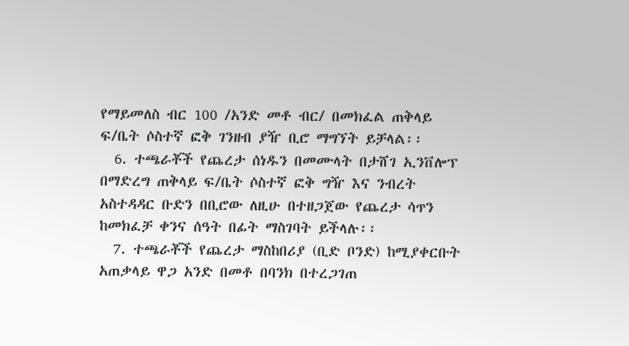የማይመለስ ብር 100 /አንድ መቶ ብር/ በመክፈል ጠቅላይ ፍ/ቤት ሶስተኛ ፎቅ ገንዘብ ያዥ ቢሮ ማግኘት ይቻላል፡፡
  6. ተጫራቾች የጨረታ ሰነዱን በመሙላት በታሸገ ኢንቨሎፕ በማድረግ ጠቅላይ ፍ/ቤት ሶስተኛ ፎቅ ግዥ እና ንብረት አስተዳዳር ቡድን በቢሮው ለዚሁ በተዘጋጀው የጨረታ ሳጥን ከመክፈቻ ቀንና ሰዓት በፊት ማስገባት ይችላሉ፡፡
  7. ተጫራቾች የጨረታ ማስከበሪያ (ቢድ ቦንድ) ከሚያቀርቡት አጠቃላይ ዋጋ አንድ በመቶ በባንክ በተረጋገጠ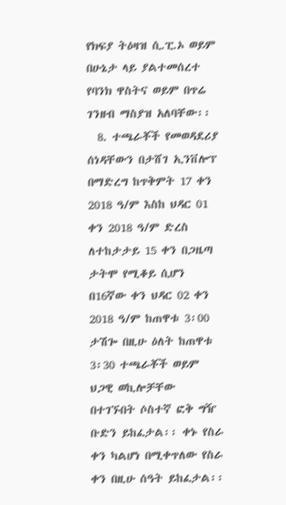የክፍያ ትዕዛዝ ሲ.ፒ.ኦ ወይም በሁኔታ ላይ ያልተመሰረተ የባንክ ዋስትና ወይም በጥሬ ገንዘብ ማስያዝ አለባቸው፡፡
  8. ተጫራቾች የመወዳደሪያ ሰነዳቸውን በታሸገ ኢንቨሎፕ በማድረግ ከጥቅምት 17 ቀን 2018 ዓ/ም እስከ ህዳር 01 ቀን 2018 ዓ/ም ድረስ ለተከታታይ 15 ቀን በጋዜጣ ታትሞ የሚቆይ ሲሆን በ16ኛው ቀን ህዳር 02 ቀን 2018 ዓ/ም ከጠዋቱ 3፡00 ታሽጐ በዚሁ ዕለት ከጠዋቱ 3፡30 ተጫራቾች ወይም ህጋዊ ወኪሎቻቸው በተገኙበት ሶስተኛ ፎቅ ግዥ ቡድን ይከፈታል፡፡ ቀኑ የስራ ቀን ካልሆነ በሚቀጥለው የስራ ቀን በዚሁ ሰዓት ይከፈታል፡፡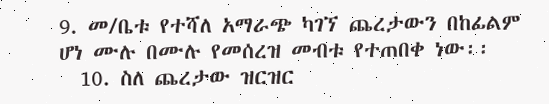9. መ/ቤቱ የተሻለ አማራጭ ካገኘ ጨረታውን በከፊልም ሆነ ሙሉ በሙሉ የመሰረዝ መብቱ የተጠበቀ ነው፡፡
  10. ስለ ጨረታው ዝርዝር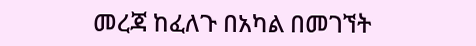መረጃ ከፈለጉ በአካል በመገኘት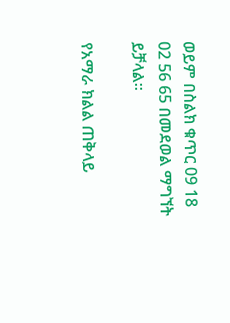ወይም በስልክ ቁጥር 09 18 02 56 65 በመደወል ማግኘት ይቻላል፡፡

የአማራ ክልል ጠቅላይ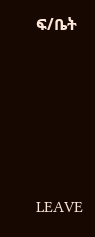ፍ/ቤት





LEAVE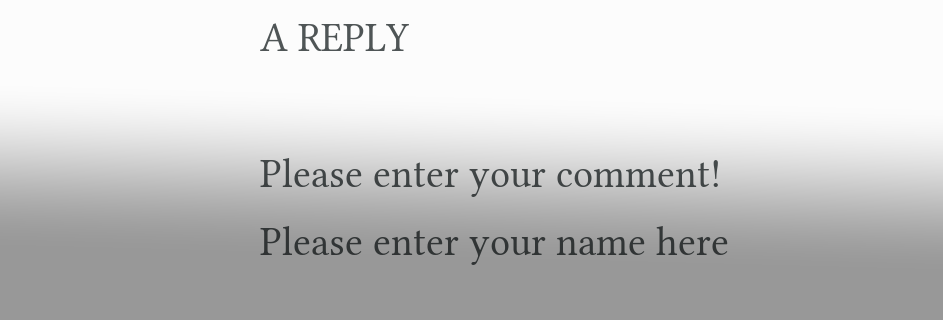A REPLY

Please enter your comment!
Please enter your name here